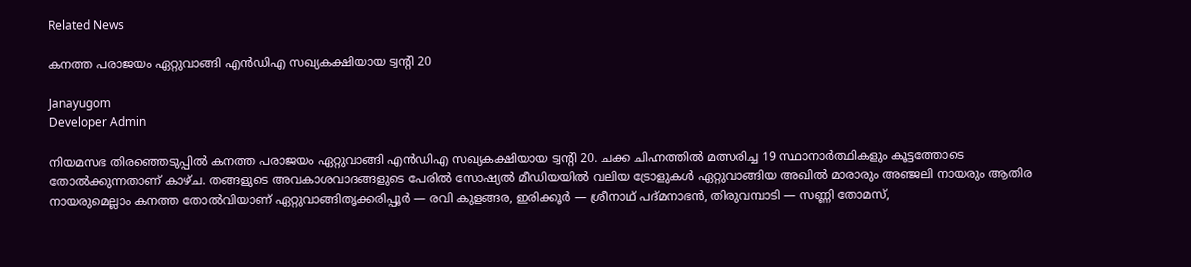Related News

കനത്ത പരാജയം ഏറ്റുവാങ്ങി എൻഡിഎ സഖ്യകക്ഷിയായ ട്വന്റി 20

Janayugom
Developer Admin

നിയമസഭ തിരഞ്ഞെടുപ്പിൽ കനത്ത പരാജയം ഏറ്റുവാങ്ങി എൻഡിഎ സഖ്യകക്ഷിയായ ട്വൻ്റി 20. ചക്ക ചിഹ്നത്തിൽ മത്സരിച്ച 19 സ്ഥാനാർത്ഥികളും കൂട്ടത്തോടെ തോൽക്കുന്നതാണ് കാഴ്ച. തങ്ങളുടെ അവകാശവാദങ്ങളുടെ പേരിൽ സോഷ്യൽ മീഡിയയിൽ വലിയ ട്രോളുകൾ ഏറ്റുവാങ്ങിയ അഖിൽ മാരാരും അഞ്ജലി നായരും ആതിര നായരുമെല്ലാം കനത്ത തോൽവിയാണ് ഏറ്റുവാങ്ങിതൃക്കരിപ്പൂർ — രവി കുളങ്ങര, ഇരിക്കൂർ — ശ്രീനാഥ് പദ്മനാഭൻ, തിരുവമ്പാടി — സണ്ണി തോമസ്,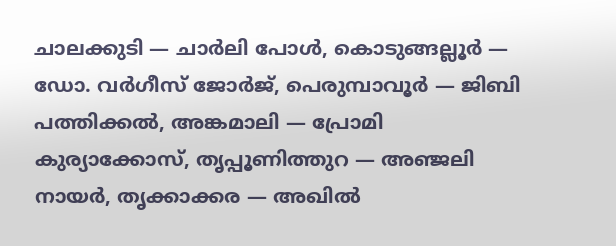ചാലക്കുടി — ചാർലി പോൾ, കൊടുങ്ങല്ലൂർ — ഡോ. വർഗീസ് ജോർജ്, പെരുമ്പാവൂർ — ജിബി പത്തിക്കൽ, അങ്കമാലി — പ്രോമി കുര്യാക്കോസ്, തൃപ്പൂണിത്തുറ — അഞ്ജലി നായർ, തൃക്കാക്കര — അഖിൽ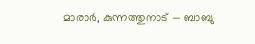മാരാർ, കുന്നത്തുനാട് — ബാബു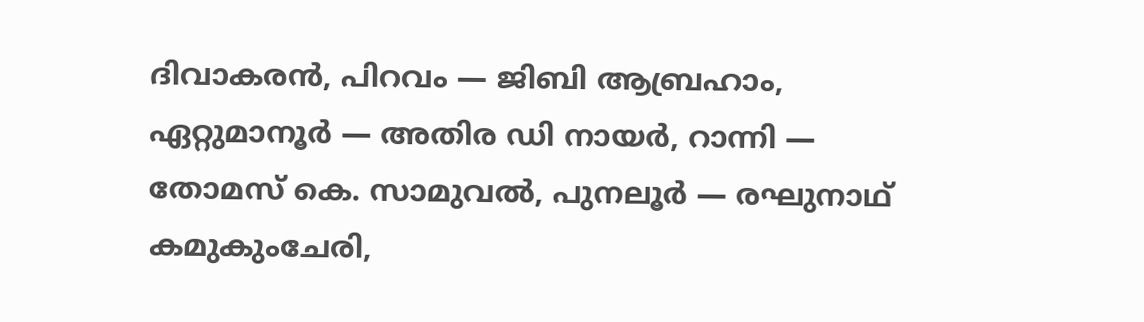ദിവാകരൻ, പിറവം — ജിബി ആബ്രഹാം, ഏറ്റുമാനൂർ — അതിര ഡി നായർ, റാന്നി — തോമസ് കെ. സാമുവൽ, പുനലൂർ — രഘുനാഥ് കമുകുംചേരി,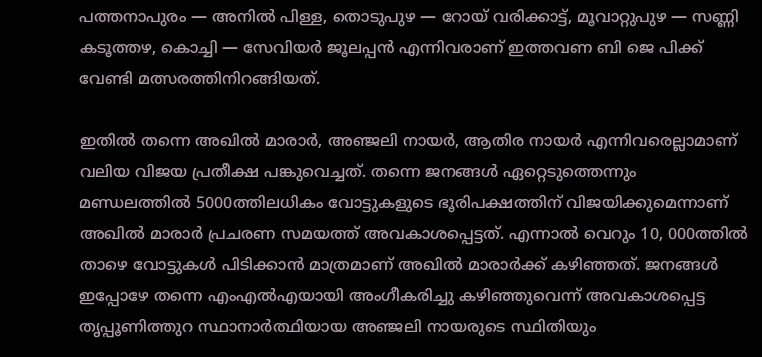പത്തനാപുരം — അനിൽ പിള്ള, തൊടുപുഴ — റോയ് വരിക്കാട്ട്, മൂവാറ്റുപുഴ — സണ്ണി കടൂത്തഴ, കൊച്ചി — സേവിയർ ജൂലപ്പൻ എന്നിവരാണ് ഇത്തവണ ബി ജെ പിക്ക് വേണ്ടി മത്സരത്തിനിറങ്ങിയത്.

ഇതിൽ തന്നെ അഖിൽ മാരാർ, അഞ്ജലി നായർ, ആതിര നായർ എന്നിവരെല്ലാമാണ് വലിയ വിജയ പ്രതീക്ഷ പങ്കുവെച്ചത്. തന്നെ ജനങ്ങൾ ഏറ്റെടുത്തെന്നും മണ്ഡലത്തിൽ 5000ത്തിലധികം വോട്ടുകളുടെ ഭൂരിപക്ഷത്തിന് വിജയിക്കുമെന്നാണ് അഖിൽ മാരാർ പ്രചരണ സമയത്ത് അവകാശപ്പെട്ടത്. എന്നാൽ വെറും 10, 000ത്തിൽ താഴെ വോട്ടുകൾ പിടിക്കാൻ മാത്രമാണ് അഖിൽ മാരാർക്ക് കഴിഞ്ഞത്. ജനങ്ങൾ ഇപ്പോഴേ തന്നെ എംഎൽഎയായി അംഗീകരിച്ചു കഴിഞ്ഞുവെന്ന് അവകാശപ്പെട്ട തൃപ്പൂണിത്തുറ സ്ഥാനാർത്ഥിയായ അഞ്ജലി നായരുടെ സ്ഥിതിയും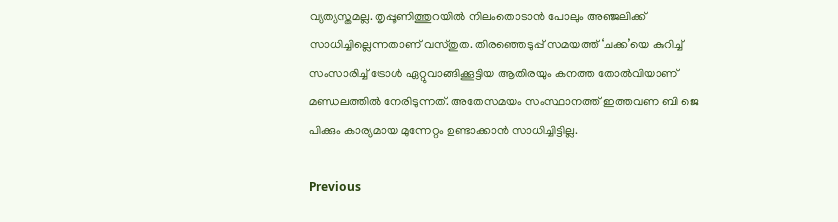വ്യത്യസ്തമല്ല. തൃപ്പൂണിത്തുറയിൽ നിലംതൊടാൻ പോലും അഞ്ജലിക്ക് സാധിച്ചില്ലെന്നതാണ് വസ്തുത. തിരഞ്ഞെടുപ്പ് സമയത്ത് ‘ചക്ക’യെ കുറിച്ച് സംസാരിച്ച് ട്രോൾ ഏറ്റുവാങ്ങിക്കൂട്ടിയ ആതിരയും കനത്ത തോൽവിയാണ് മണ്ഡലത്തിൽ നേരിടുന്നത്. അതേസമയം സംസ്ഥാനത്ത് ഇത്തവണ ബി ജെ പിക്കും കാര്യമായ മുന്നേറ്റം ഉണ്ടാക്കാൻ സാധിച്ചിട്ടില്ല.

Previous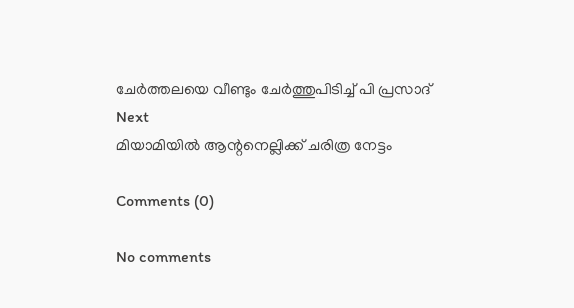ചേർത്തലയെ വീണ്ടും ചേർത്തുപിടിച്ച് പി പ്രസാദ്
Next
മിയാമിയിൽ ആന്റനെല്ലിക്ക് ചരിത്ര നേട്ടം

Comments (0)

No comments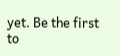yet. Be the first to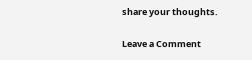share your thoughts.

Leave a Comment